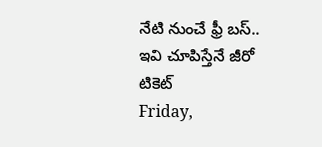నేటి నుంచే ఫ్రీ బస్.. ఇవి చూపిస్తేనే జీరో టికెట్
Friday,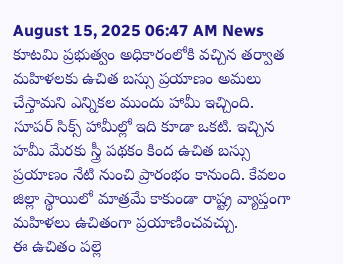August 15, 2025 06:47 AM News
కూటమి ప్రభుత్వం అధికారంలోకి వచ్చిన తర్వాత మహిళలకు ఉచిత బస్సు ప్రయాణం అమలు చేస్తామని ఎన్నికల ముందు హామీ ఇచ్చింది. సూపర్ సిక్స్ హామీల్లో ఇది కూడా ఒకటి. ఇచ్చిన హమీ మేరకు స్త్రీ పథకం కింద ఉచిత బస్సు ప్రయాణం నేటి నుంచి ప్రారంభం కానుంది. కేవలం జిల్లా స్థాయిలో మాత్రమే కాకుండా రాష్ట్ర వ్యాప్తంగా మహిళలు ఉచితంగా ప్రయాణించవచ్చు.
ఈ ఉచితం పల్లె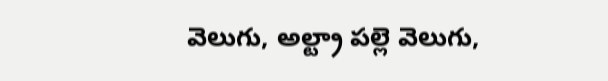వెలుగు, అల్ట్రా పల్లె వెలుగు,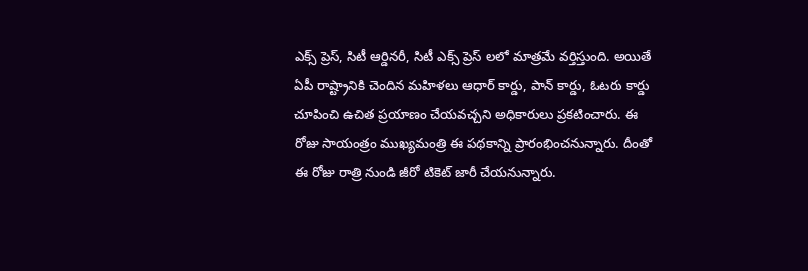ఎక్స్ ప్రెస్, సిటీ ఆర్డినరీ, సిటీ ఎక్స్ ప్రెస్ లలో మాత్రమే వర్తిస్తుంది. అయితే ఏపీ రాష్ట్రానికి చెందిన మహిళలు ఆధార్ కార్డు, పాన్ కార్డు, ఓటరు కార్డు చూపించి ఉచిత ప్రయాణం చేయవచ్చని అధికారులు ప్రకటించారు. ఈ రోజు సాయంత్రం ముఖ్యమంత్రి ఈ పథకాన్ని ప్రారంభించనున్నారు. దీంతో ఈ రోజు రాత్రి నుండి జీరో టికెట్ జారీ చేయనున్నారు.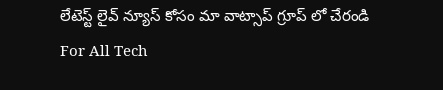లేటెస్ట్ లైవ్ న్యూస్ కోసం మా వాట్సాప్ గ్రూప్ లో చేరండి
For All Tech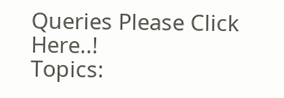Queries Please Click Here..!
Topics: